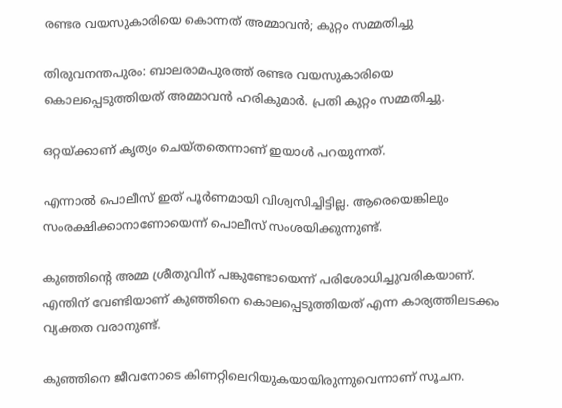രണ്ടര വയസുകാരിയെ കൊന്നത് അമ്മാവൻ; കുറ്റം സമ്മതിച്ചു

തിരുവനന്തപുരം: ബാലരാമപുരത്ത് രണ്ടര വയസുകാരിയെ കൊലപ്പെടുത്തിയത് അമ്മാവൻ ഹരികുമാർ. പ്രതി കുറ്റം സമ്മതിച്ചു.

ഒറ്റയ്‌ക്കാണ് കൃത്യം ചെയ്തതെന്നാണ് ഇയാള്‍ പറയുന്നത്.

എന്നാല്‍ പൊലീസ് ഇത് പൂർണമായി വിശ്വസിച്ചിട്ടില്ല. ആരെയെങ്കിലും സംരക്ഷിക്കാനാണോയെന്ന് പൊലീസ് സംശയിക്കുന്നുണ്ട്.

കുഞ്ഞിന്റെ അമ്മ ശ്രീതുവിന് പങ്കുണ്ടോയെന്ന് പരിശോധിച്ചുവരികയാണ്. എന്തിന്‌ വേണ്ടിയാണ് കുഞ്ഞിനെ കൊലപ്പെടുത്തിയത് എന്ന കാര്യത്തിലടക്കം വ്യക്തത വരാനുണ്ട്.

കുഞ്ഞിനെ ജീവനോടെ കിണറ്റിലെറിയുകയായിരുന്നുവെന്നാണ് സൂചന.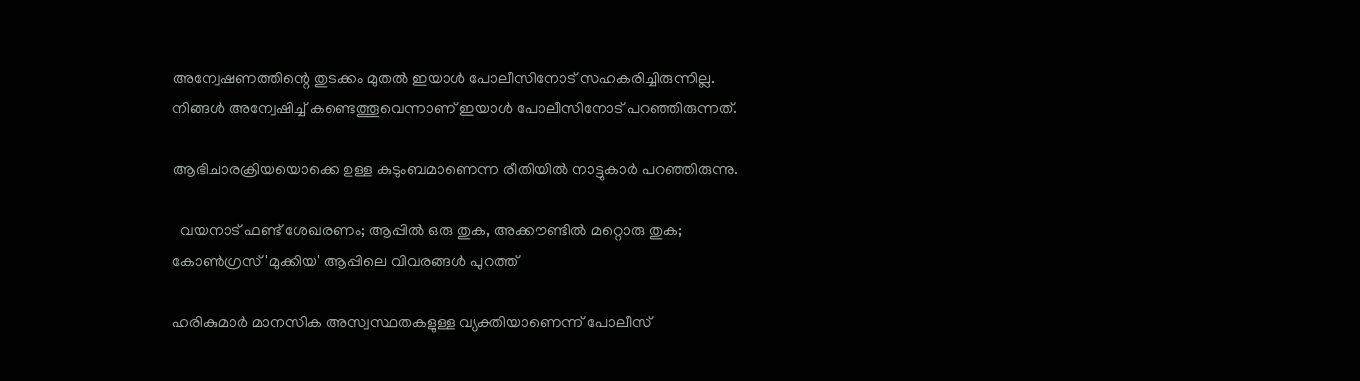അന്വേഷണത്തിന്റെ തുടക്കം മുതല്‍ ഇയാള്‍ പോലീസിനോട് സഹകരിച്ചിരുന്നില്ല. നിങ്ങള്‍ അന്വേഷിച്ച്‌ കണ്ടെത്തൂവെന്നാണ് ഇയാള്‍ പോലീസിനോട് പറഞ്ഞിരുന്നത്.

ആഭിചാരക്രിയയൊക്കെ ഉള്ള കുടുംബമാണെന്ന രീതിയില്‍ നാട്ടുകാർ പറഞ്ഞിരുന്നു.

  വയനാട് ഫണ്ട് ശേഖരണം; ആപ്പിൽ ഒരു തുക, അക്കൗണ്ടിൽ മറ്റൊരു തുക; കോണ്‍ഗ്രസ് 'മുക്കിയ' ആപ്പിലെ വിവരങ്ങള്‍ പുറത്ത്

ഹരികുമാർ മാനസിക അസ്വസ്ഥതകളുള്ള വ്യക്തിയാണെന്ന് പോലീസ്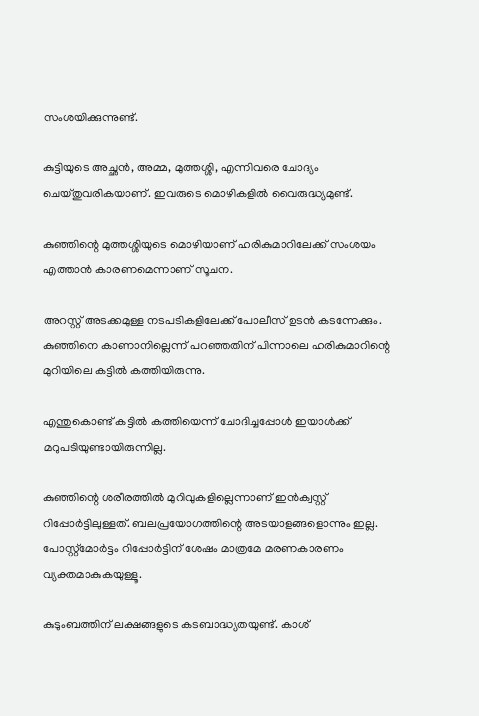സംശയിക്കുന്നുണ്ട്.

കുട്ടിയുടെ അച്ഛൻ, അമ്മ, മുത്തശ്ശി, എന്നിവരെ ചോദ്യം ചെയ്‌തുവരികയാണ്. ഇവരുടെ മൊഴികളില്‍ വൈരുദ്ധ്യമുണ്ട്.

കുഞ്ഞിന്റെ മുത്തശ്ശിയുടെ മൊഴിയാണ് ഹരികുമാറിലേക്ക് സംശയം എത്താൻ കാരണമെന്നാണ് സൂചന.

അറസ്റ്റ്‌ അടക്കമുള്ള നടപടികളിലേക്ക്‌ പോലീസ്‌ ഉടൻ കടന്നേക്കും. കുഞ്ഞിനെ കാണാനില്ലെന്ന് പറഞ്ഞതിന് പിന്നാലെ ഹരികുമാറിന്റെ മുറിയിലെ കട്ടില്‍ കത്തിയിരുന്നു.

എന്തുകൊണ്ട് കട്ടില്‍ കത്തിയെന്ന് ചോദിച്ചപ്പോള്‍ ഇയാള്‍ക്ക് മറുപടിയുണ്ടായിരുന്നില്ല.

കുഞ്ഞിന്റെ ശരീരത്തില്‍ മുറിവുകളില്ലെന്നാണ് ഇൻക്വസ്റ്റ് റിപ്പോർട്ടിലുള്ളത്. ബലപ്രയോഗത്തിന്റെ അടയാളങ്ങളൊന്നും ഇല്ല. പോസ്റ്റ്‌മോർട്ടം റിപ്പോർട്ടിന് ശേഷം മാത്രമേ മരണകാരണം വ്യക്തമാകുകയുള്ളൂ.

കുടുംബത്തിന് ലക്ഷങ്ങളുടെ കടബാദ്ധ്യതയുണ്ട്. കാശ്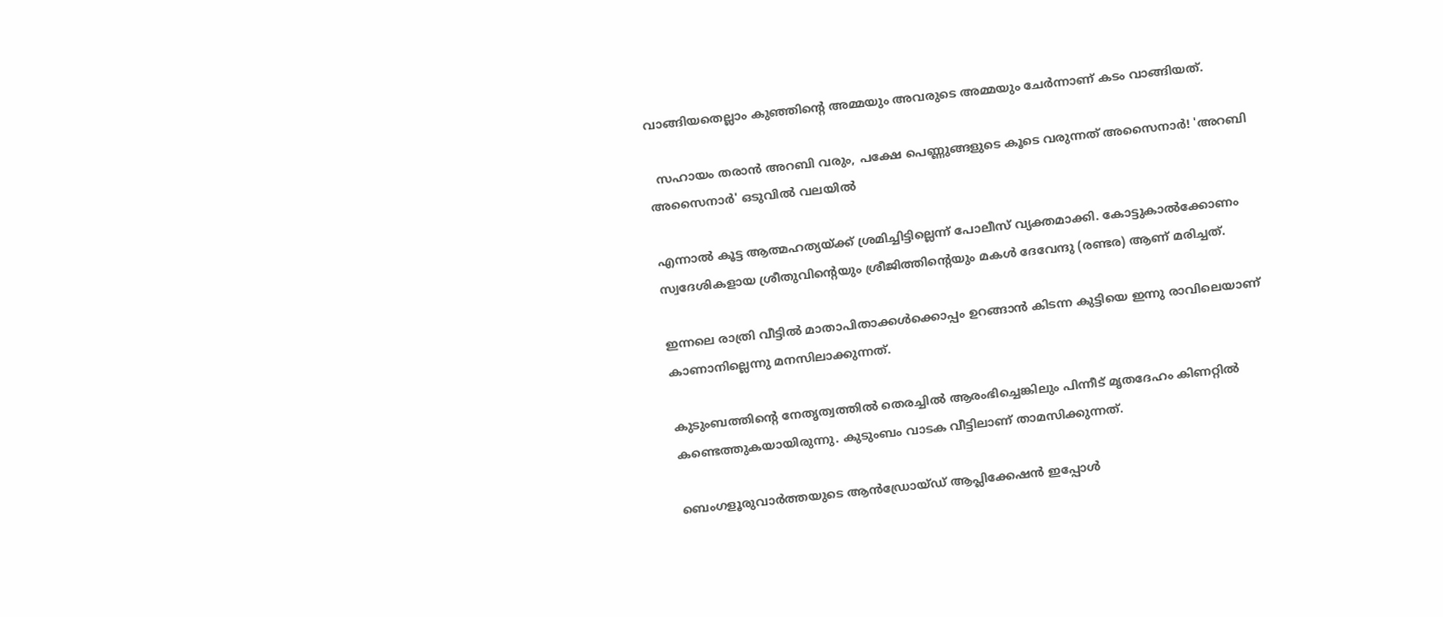വാങ്ങിയതെല്ലാം കുഞ്ഞിന്റെ അമ്മയും അവരുടെ അമ്മയും ചേർന്നാണ് കടം വാങ്ങിയത്.

  സഹായം തരാൻ അറബി വരും, പക്ഷേ പെണ്ണുങ്ങളുടെ കൂടെ വരുന്നത് അസൈനാർ! 'അറബി അസൈനാർ' ഒടുവിൽ വലയിൽ

എന്നാല്‍ കൂട്ട ആത്മഹത്യയ്ക്ക് ശ്രമിച്ചിട്ടില്ലെന്ന് പോലീസ് വ്യക്തമാക്കി. കോട്ടുകാല്‍ക്കോണം സ്വദേശികളായ ശ്രീതുവിന്റെയും ശ്രീജിത്തിന്റെയും മകള്‍ ദേവേന്ദു (രണ്ടര) ആണ് മരിച്ചത്.

ഇന്നലെ രാത്രി വീട്ടില്‍ മാതാപിതാക്കള്‍ക്കൊപ്പം ഉറങ്ങാൻ കിടന്ന കുട്ടിയെ ഇന്നു രാവിലെയാണ് കാണാനില്ലെന്നു മനസിലാക്കുന്നത്.

കുടുംബത്തിന്റെ നേതൃത്വത്തില്‍ തെരച്ചില്‍ ആരംഭിച്ചെങ്കിലും പിന്നീട് മൃതദേഹം കിണറ്റില്‍ കണ്ടെത്തുകയായിരുന്നു. കുടുംബം വാടക വീട്ടിലാണ് താമസിക്കുന്നത്.

ബെംഗളൂരുവാർത്തയുടെ ആൻഡ്രോയ്ഡ് ആപ്ലിക്കേഷൻ ഇപ്പോൾ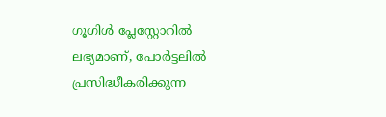ഗൂഗിൾ പ്ലേസ്റ്റോറിൽ ലഭ്യമാണ്, പോർട്ടലിൽ പ്രസിദ്ധീകരിക്കുന്ന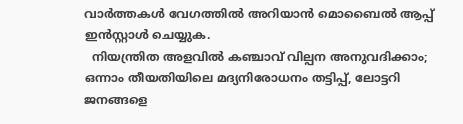വാർത്തകൾ വേഗത്തിൽ അറിയാൻ മൊബൈൽ ആപ്പ് ഇൻസ്റ്റാൾ ചെയ്യുക.
  നിയന്ത്രിത അളവിൽ കഞ്ചാവ് വില്പന അനുവദിക്കാം; ഒന്നാം തീയതിയിലെ മദ്യനിരോധനം തട്ടിപ്പ്, ലോട്ടറി ജനങ്ങളെ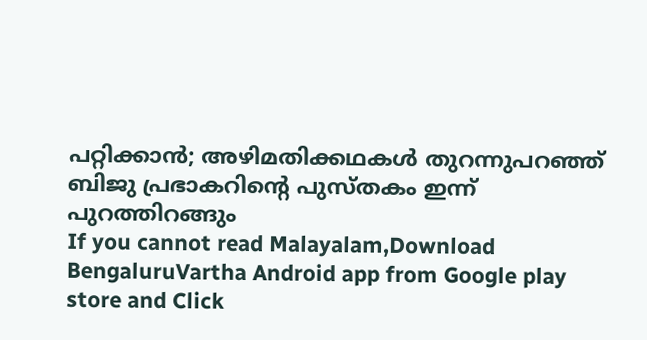പറ്റിക്കാൻ; അഴിമതിക്കഥകൾ തുറന്നുപറഞ്ഞ് ബിജു പ്രഭാകറിന്റെ പുസ്തകം ഇന്ന് പുറത്തിറങ്ങും
If you cannot read Malayalam,Download BengaluruVartha Android app from Google play store and Click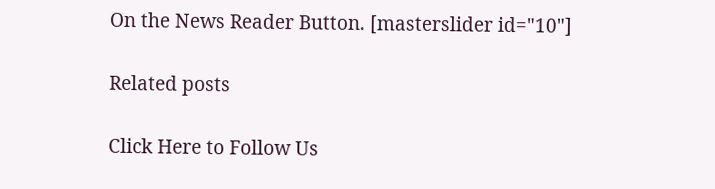On the News Reader Button. [masterslider id="10"]

Related posts

Click Here to Follow Us